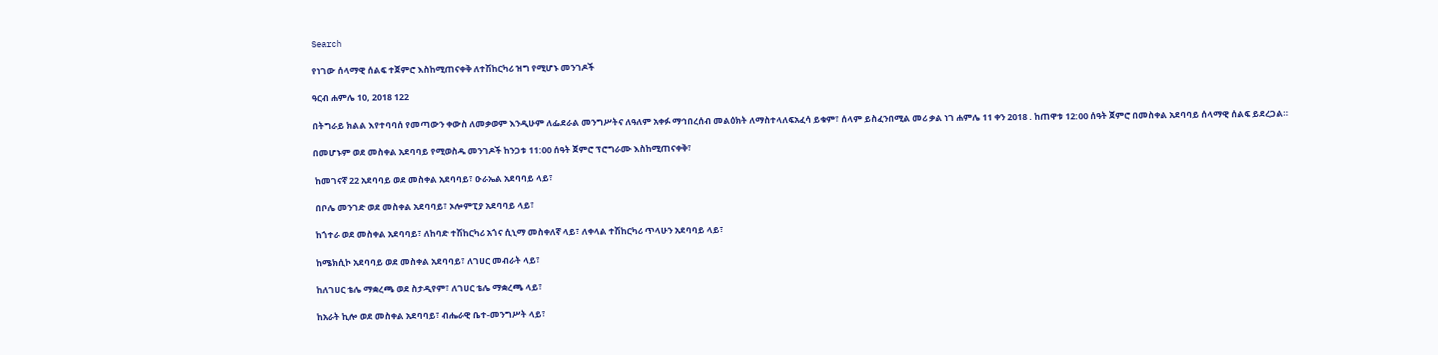Search

የነገው ሰላማዊ ሰልፍ ተጀምሮ እስከሚጠናቀቅ ለተሽከርካሪ ዝግ የሚሆኑ መንገዶች

ዓርብ ሐምሌ 10, 2018 122

በትግራይ ክልል እየተባባሰ የመጣውን ቀውስ ለመቃወም እንዲሁም ለፌደራል መንግሥትና ለዓለም አቀፉ ማኅበረሰብ መልዕክት ለማስተላለፍአፈሳ ይቁም፣ ሰላም ይስፈንበሚል መሪ ቃል ነገ ሐምሌ 11 ቀን 2018 . ከጠዋቱ 12:00 ሰዓት ጀምሮ በመስቀል አደባባይ ሰላማዊ ሰልፍ ይደረጋል።

በመሆኑም ወደ መስቀል አደባባይ የሚወስዱ መንገዶች ከንጋቱ 11:00 ሰዓት ጀምሮ ፕሮግራሙ እስከሚጠናቀቅ፣

 ከመገናኛ 22 አደባባይ ወደ መስቀል አደባባይ፣ ዑራኤል አደባባይ ላይ፣

 በቦሌ መንገድ ወደ መስቀል አደባባይ፣ ኦሎምፒያ አደባባይ ላይ፣

 ከጎተራ ወደ መስቀል አደባባይ፣ ለከባድ ተሽከርካሪ አጎና ሲኒማ መስቀለኛ ላይ፣ ለቀላል ተሽከርካሪ ጥላሁን አደባባይ ላይ፣

 ከሜክሲኮ አደባባይ ወደ መስቀል አደባባይ፣ ለገሀር መብራት ላይ፣

 ከለገሀር ቴሌ ማቋረጫ ወደ ስታዲየም፣ ለገሀር ቴሌ ማቋረጫ ላይ፣

 ከአራት ኪሎ ወደ መስቀል አደባባይ፣ ብሔራዊ ቤተ-መንግሥት ላይ፣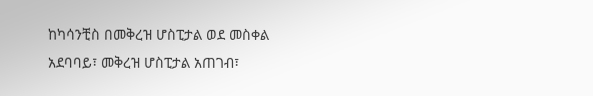ከካሳንቺስ በመቅረዝ ሆስፒታል ወደ መስቀል አደባባይ፣ መቅረዝ ሆስፒታል አጠገብ፣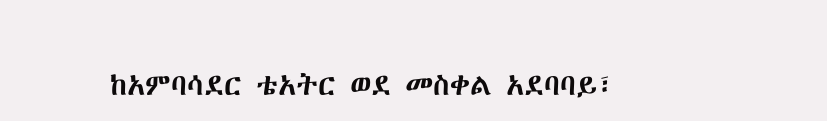ከአምባሳደር ቴአትር ወደ መስቀል አደባባይ፣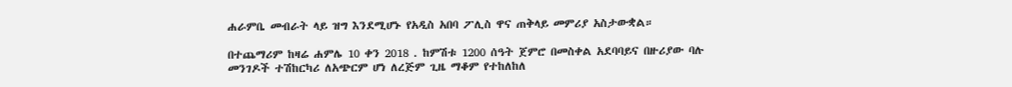ሐራምቤ መብራት ላይ ዝግ እንደሚሆኑ የአዲስ አበባ ፖሊስ ዋና ጠቅላይ መምሪያ አስታውቋል።

በተጨማሪም ከዛሬ ሐምሌ 10 ቀን 2018 . ከምሽቱ 1200 ሰዓት ጀምሮ በመስቀል አደባባይና በዙሪያው ባሉ መንገዶች ተሽከርካሪ ለአጭርም ሆነ ለረጅም ጊዜ ማቆም የተከለከለ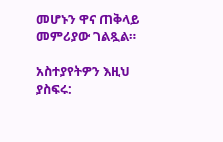መሆኑን ዋና ጠቅላይ መምሪያው ገልጿል።

አስተያየትዎን እዚህ ያስፍሩ: